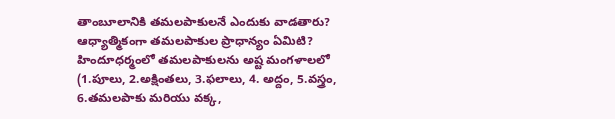తాంబూలానికి తమలపాకులనే ఎందుకు వాడతారు? ఆధ్యాత్మికంగా తమలపాకుల ప్రాధాన్యం ఏమిటి?
హిందూధర్మంలో తమలపాకులను అష్ట మంగళాలలో (1.పూలు, 2.అక్షింతలు, 3.ఫలాలు, 4. అద్దం, 5.వస్త్రం, 6.తమలపాకు మరియు వక్క,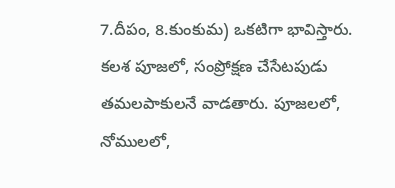7.దీపం, 8.కుంకుమ) ఒకటిగా భావిస్తారు. కలశ పూజలో, సంప్రోక్షణ చేసేటపుడు తమలపాకులనే వాడతారు. పూజలలో, నోములలో,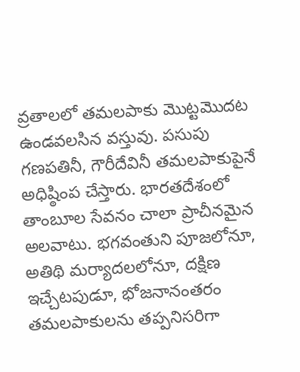వ్రతాలలో తమలపాకు మొట్టమొదట ఉండవలసిన వస్తువు. పసుపు గణపతినీ, గౌరీదేవినీ తమలపాకుపైనే అధిష్ఠింప చేస్తారు. భారతదేశంలో తాంబూల సేవనం చాలా ప్రాచీనమైన అలవాటు. భగవంతుని పూజలోనూ, అతిథి మర్యాదలలోనూ, దక్షిణ ఇచ్చేటపుడూ, భోజనానంతరం తమలపాకులను తప్పనిసరిగా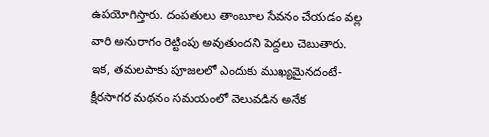ఉపయోగిస్తారు. దంపతులు తాంబూల సేవనం చేయడం వల్ల వారి అనురాగం రెట్టింపు అవుతుందని పెద్దలు చెబుతారు.
ఇక, తమలపాకు పూజలలో ఎందుకు ముఖ్యమైనదంటే- క్షీరసాగర మథనం సమయంలో వెలువడిన అనేక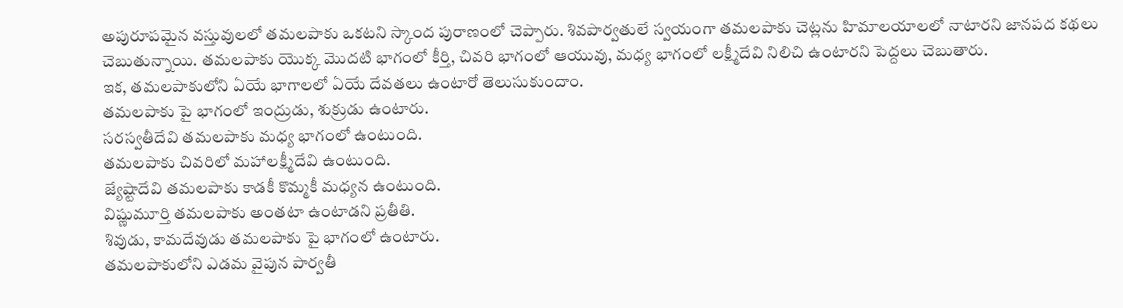అపురూపమైన వస్తువులలో తమలపాకు ఒకటని స్కాంద పురాణంలో చెప్పారు. శివపార్వతులే స్వయంగా తమలపాకు చెట్లను హిమాలయాలలో నాటారని జానపద కథలు చెబుతున్నాయి. తమలపాకు యొక్క మొదటి భాగంలో కీర్తి, చివరి భాగంలో ఆయువు, మధ్య భాగంలో లక్ష్మీదేవి నిలిచి ఉంటారని పెద్దలు చెబుతారు.
ఇక, తమలపాకులోని ఏయే భాగాలలో ఏయే దేవతలు ఉంటారో తెలుసుకుందాం.
తమలపాకు పై భాగంలో ఇంద్రుడు, శుక్రుడు ఉంటారు.
సరస్వతీదేవి తమలపాకు మధ్య భాగంలో ఉంటుంది.
తమలపాకు చివరిలో మహాలక్ష్మీదేవి ఉంటుంది.
జ్యేష్టాదేవి తమలపాకు కాడకీ కొమ్మకీ మధ్యన ఉంటుంది.
విష్ణుమూర్తి తమలపాకు అంతటా ఉంటాడని ప్రతీతి.
శివుడు, కామదేవుడు తమలపాకు పై భాగంలో ఉంటారు.
తమలపాకులోని ఎడమ వైపున పార్వతీ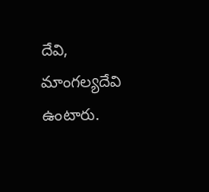దేవి, మాంగల్యదేవి ఉంటారు.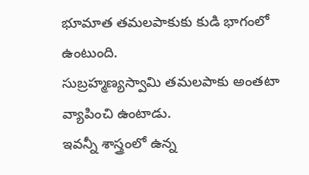భూమాత తమలపాకుకు కుడి భాగంలో ఉంటుంది.
సుబ్రహ్మణ్యస్వామి తమలపాకు అంతటా వ్యాపించి ఉంటాడు.
ఇవన్నీ శాస్త్రంలో ఉన్న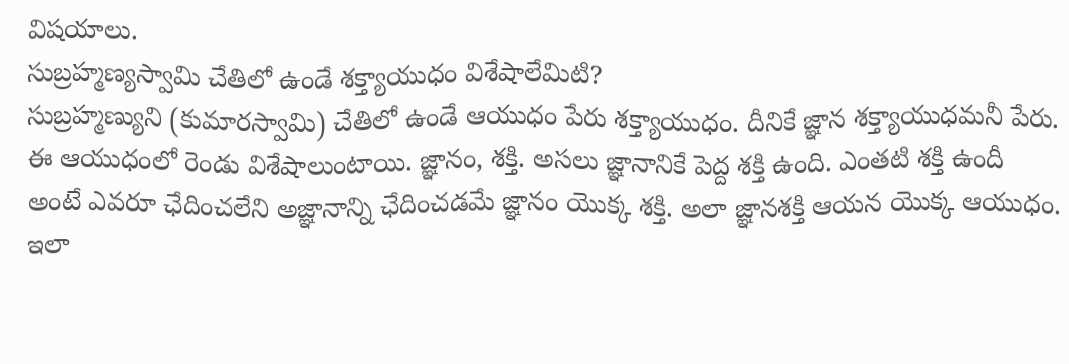విషయాలు.
సుబ్రహ్మణ్యస్వామి చేతిలో ఉండే శక్త్యాయుధం విశేషాలేమిటి?
సుబ్రహ్మణ్యుని (కుమారస్వామి) చేతిలో ఉండే ఆయుధం పేరు శక్త్యాయుధం. దీనికే జ్ఞాన శక్త్యాయుధమనీ పేరు. ఈ ఆయుధంలో రెండు విశేషాలుంటాయి. జ్ఞానం, శక్తి. అసలు జ్ఞానానికే పెద్ద శక్తి ఉంది. ఎంతటి శక్తి ఉందీ అంటే ఎవరూ ఛేదించలేని అజ్ఞానాన్ని ఛేదించడమే జ్ఞానం యొక్క శక్తి. అలా జ్ఞానశక్తి ఆయన యొక్క ఆయుధం. ఇలా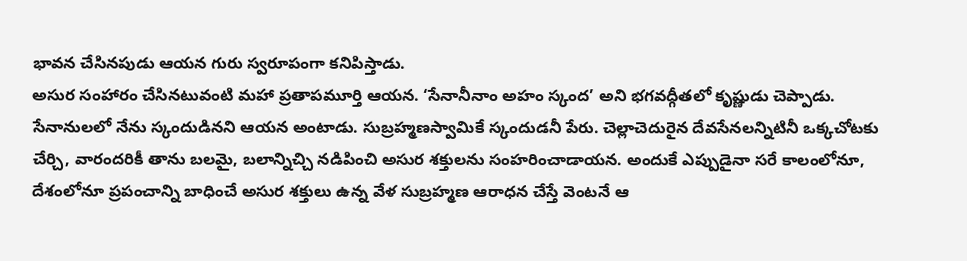భావన చేసినపుడు ఆయన గురు స్వరూపంగా కనిపిస్తాడు.
అసుర సంహారం చేసినటువంటి మహా ప్రతాపమూర్తి ఆయన. ‘సేనానీనాం అహం స్కంద’ అని భగవద్గీతలో కృష్ణుడు చెప్పాడు. సేనానులలో నేను స్కందుడినని ఆయన అంటాడు. సుబ్రహ్మణస్వామికే స్కందుడనీ పేరు. చెల్లాచెదురైన దేవసేనలన్నిటినీ ఒక్కచోటకు చేర్చి, వారందరికీ తాను బలమై, బలాన్నిచ్చి నడిపించి అసుర శక్తులను సంహరించాడాయన. అందుకే ఎప్పుడైనా సరే కాలంలోనూ, దేశంలోనూ ప్రపంచాన్ని బాధించే అసుర శక్తులు ఉన్న వేళ సుబ్రహ్మణ ఆరాధన చేస్తే వెంటనే ఆ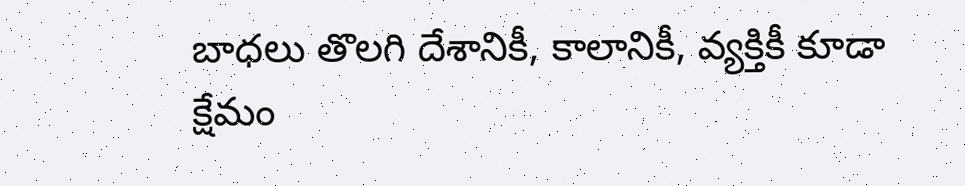బాధలు తొలగి దేశానికీ, కాలానికీ, వ్యక్తికీ కూడా క్షేమం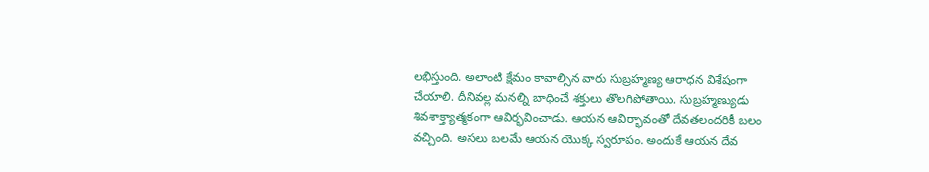లభిస్తుంది. అలాంటి క్షేమం కావాల్సిన వారు సుబ్రహ్మణ్య ఆరాధన విశేషంగా చేయాలి. దీనివల్ల మనల్ని బాధించే శక్తులు తొలగిపోతాయి. సుబ్రహ్మణ్యుడు శివశాక్త్యాత్మకంగా ఆవిర్భవించాడు. ఆయన ఆవిర్భావంతో దేవతలందరికీ బలం వచ్చింది. అసలు బలమే ఆయన యొక్క స్వరూపం. అందుకే ఆయన దేవ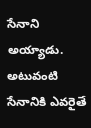సేనాని అయ్యాడు. అటువంటి సేనానికి ఎవరైతే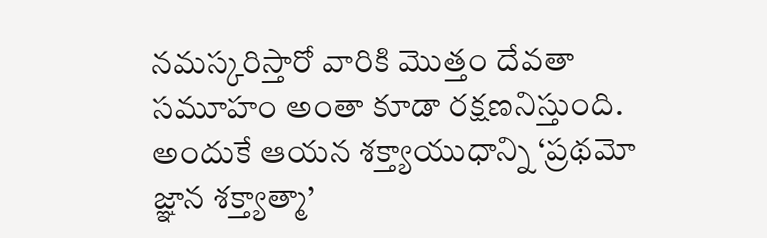నమస్కరిస్తారో వారికి మొత్తం దేవతా సమూహం అంతా కూడా రక్షణనిస్తుంది. అందుకే ఆయన శక్త్యాయుధాన్ని ‘ప్రథమో జ్ఞాన శక్త్యాత్మా’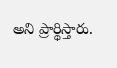అని ప్రార్థిస్తారు.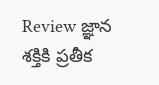Review జ్ఞాన శక్తికి ప్రతీక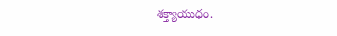శక్త్యాయుధం.